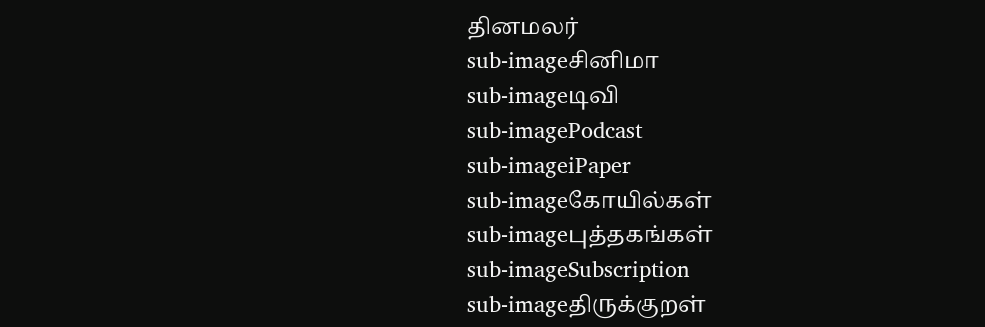தினமலர்
sub-imageசினிமா
sub-imageடிவி
sub-imagePodcast
sub-imageiPaper
sub-imageகோயில்கள்
sub-imageபுத்தகங்கள்
sub-imageSubscription
sub-imageதிருக்குறள்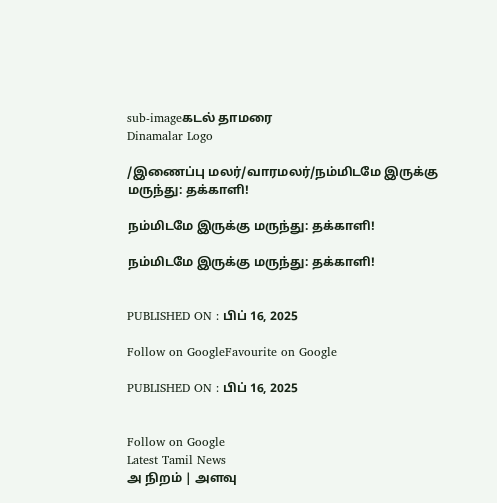sub-imageகடல் தாமரை
Dinamalar Logo

/இணைப்பு மலர்/வாரமலர்/நம்மிடமே இருக்கு மருந்து: தக்காளி!

நம்மிடமே இருக்கு மருந்து: தக்காளி!

நம்மிடமே இருக்கு மருந்து: தக்காளி!


PUBLISHED ON : பிப் 16, 2025

Follow on GoogleFavourite on Google

PUBLISHED ON : பிப் 16, 2025


Follow on Google
Latest Tamil News
அ நிறம் | அளவு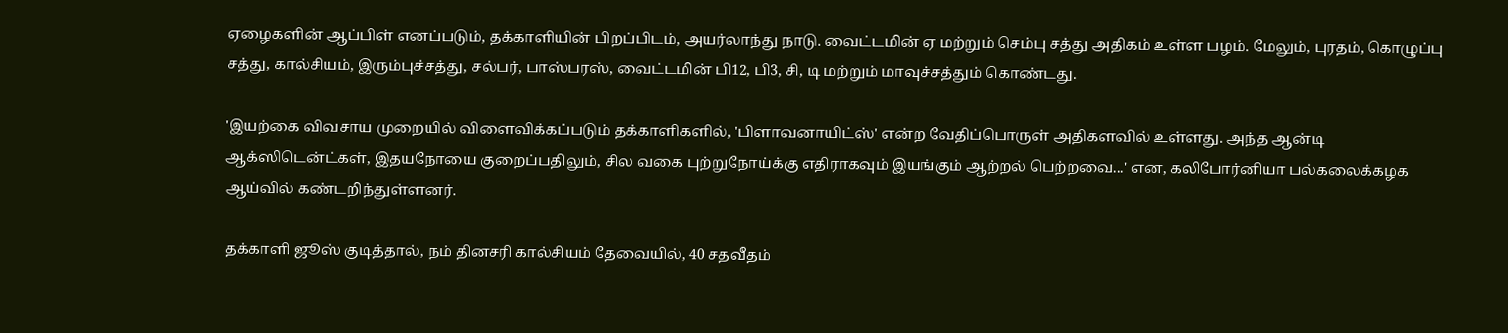ஏழைகளின் ஆப்பிள் எனப்படும், தக்காளியின் பிறப்பிடம், அயர்லாந்து நாடு. வைட்டமின் ஏ மற்றும் செம்பு சத்து அதிகம் உள்ள பழம். மேலும், புரதம், கொழுப்பு சத்து, கால்சியம், இரும்புச்சத்து, சல்பர், பாஸ்பரஸ், வைட்டமின் பி12, பி3, சி, டி மற்றும் மாவுச்சத்தும் கொண்டது.

'இயற்கை விவசாய முறையில் விளைவிக்கப்படும் தக்காளிகளில், 'பிளாவனாயிட்ஸ்' என்ற வேதிப்பொருள் அதிகளவில் உள்ளது. அந்த ஆன்டி ஆக்ஸிடென்ட்கள், இதயநோயை குறைப்பதிலும், சில வகை புற்றுநோய்க்கு எதிராகவும் இயங்கும் ஆற்றல் பெற்றவை...' என, கலிபோர்னியா பல்கலைக்கழக ஆய்வில் கண்டறிந்துள்ளனர்.

தக்காளி ஜூஸ் குடித்தால், நம் தினசரி கால்சியம் தேவையில், 40 சதவீதம்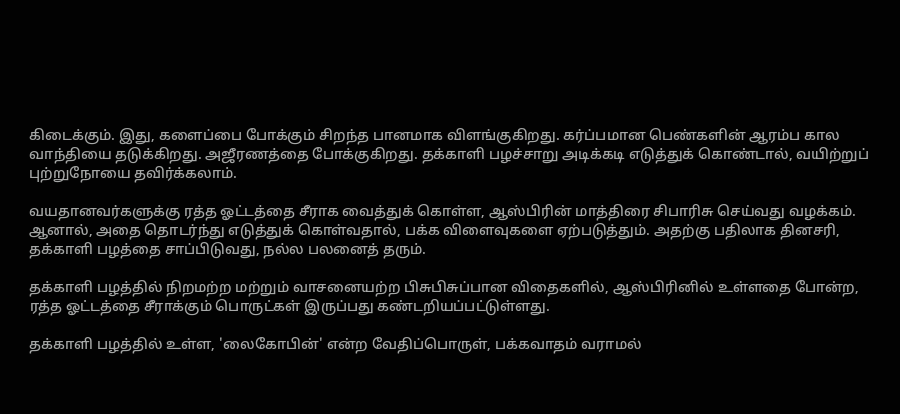கிடைக்கும். இது, களைப்பை போக்கும் சிறந்த பானமாக விளங்குகிறது. கர்ப்பமான பெண்களின் ஆரம்ப கால வாந்தியை தடுக்கிறது. அஜீரணத்தை போக்குகிறது. தக்காளி பழச்சாறு அடிக்கடி எடுத்துக் கொண்டால், வயிற்றுப் புற்றுநோயை தவிர்க்கலாம்.

வயதானவர்களுக்கு ரத்த ஓட்டத்தை சீராக வைத்துக் கொள்ள, ஆஸ்பிரின் மாத்திரை சிபாரிசு செய்வது வழக்கம். ஆனால், அதை தொடர்ந்து எடுத்துக் கொள்வதால், பக்க விளைவுகளை ஏற்படுத்தும். அதற்கு பதிலாக தினசரி, தக்காளி பழத்தை சாப்பிடுவது, நல்ல பலனைத் தரும்.

தக்காளி பழத்தில் நிறமற்ற மற்றும் வாசனையற்ற பிசுபிசுப்பான விதைகளில், ஆஸ்பிரினில் உள்ளதை போன்ற, ரத்த ஓட்டத்தை சீராக்கும் பொருட்கள் இருப்பது கண்டறியப்பட்டுள்ளது.

தக்காளி பழத்தில் உள்ள, 'லைகோபின்' என்ற வேதிப்பொருள், பக்கவாதம் வராமல்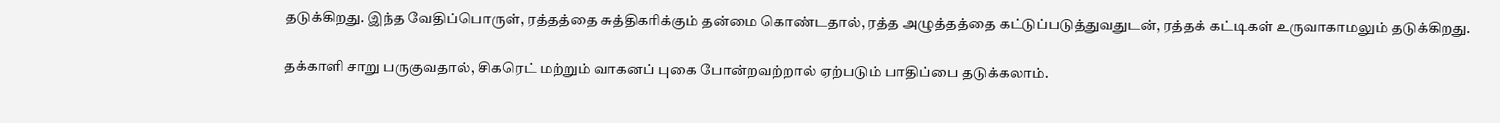தடுக்கிறது. இந்த வேதிப்பொருள், ரத்தத்தை சுத்திகரிக்கும் தன்மை கொண்டதால், ரத்த அழுத்தத்தை கட்டுப்படுத்துவதுடன், ரத்தக் கட்டிகள் உருவாகாமலும் தடுக்கிறது.

தக்காளி சாறு பருகுவதால், சிகரெட் மற்றும் வாகனப் புகை போன்றவற்றால் ஏற்படும் பாதிப்பை தடுக்கலாம்.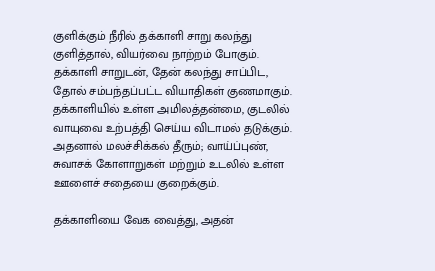குளிக்கும் நீரில் தக்காளி சாறு கலந்து குளித்தால், வியர்வை நாற்றம் போகும். தக்காளி சாறுடன், தேன் கலந்து சாப்பிட, தோல் சம்பந்தப்பட்ட வியாதிகள் குணமாகும். தக்காளியில் உள்ள அமிலத்தன்மை, குடலில் வாயுவை உற்பத்தி செய்ய விடாமல் தடுக்கும். அதனால் மலச்சிக்கல் தீரும்; வாய்ப்புண், சுவாசக் கோளாறுகள் மற்றும் உடலில் உள்ள ஊளைச் சதையை குறைக்கும்.

தக்காளியை வேக வைத்து, அதன்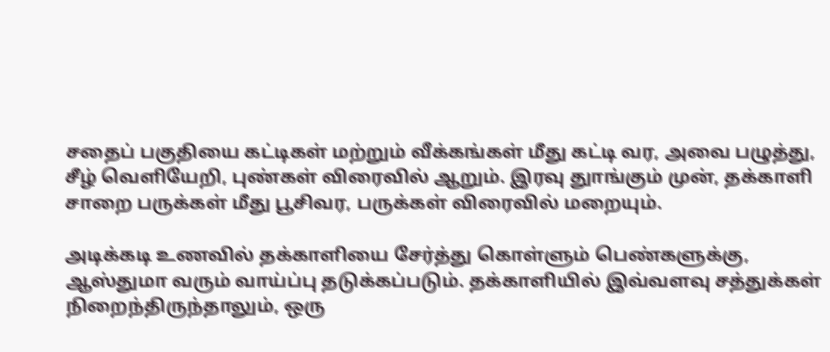சதைப் பகுதியை கட்டிகள் மற்றும் வீக்கங்கள் மீது கட்டி வர, அவை பழுத்து, சீழ் வெளியேறி, புண்கள் விரைவில் ஆறும். இரவு துாங்கும் முன், தக்காளி சாறை பருக்கள் மீது பூசிவர, பருக்கள் விரைவில் மறையும்.

அடிக்கடி உணவில் தக்காளியை சேர்த்து கொள்ளும் பெண்களுக்கு, ஆஸ்துமா வரும் வாய்ப்பு தடுக்கப்படும். தக்காளியில் இவ்வளவு சத்துக்கள் நிறைந்திருந்தாலும், ஒரு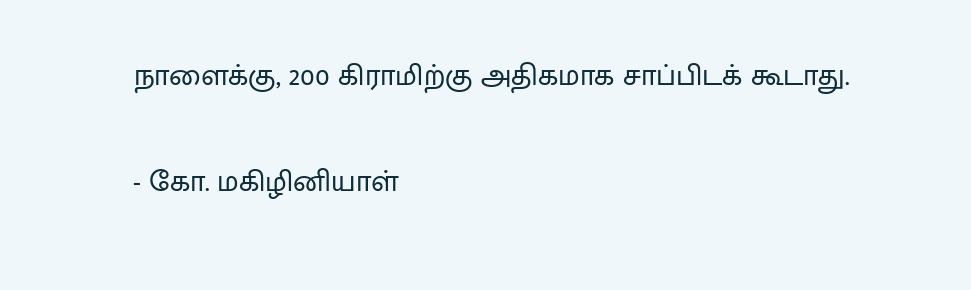நாளைக்கு, 200 கிராமிற்கு அதிகமாக சாப்பிடக் கூடாது.

- கோ. மகிழினியாள்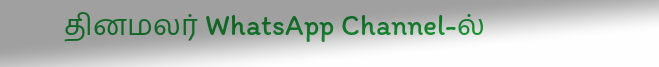தினமலர் WhatsApp Channel-ல்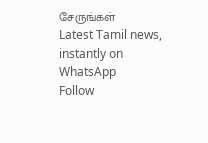சேருங்கள்
Latest Tamil news, instantly on WhatsApp
Follow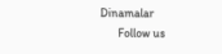Dinamalar
      Follow us